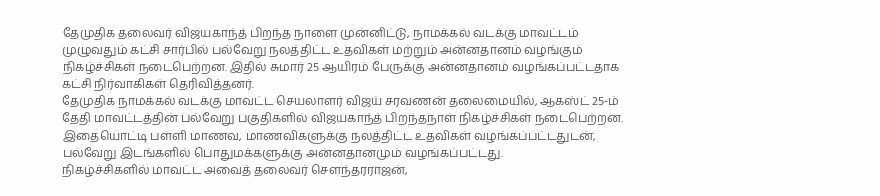தேமுதிக தலைவர் விஜயகாந்த் பிறந்த நாளை முன்னிட்டு, நாமக்கல் வடக்கு மாவட்டம் முழுவதும் கட்சி சார்பில் பல்வேறு நலத்திட்ட உதவிகள் மற்றும் அன்னதானம் வழங்கும் நிகழ்ச்சிகள் நடைபெற்றன. இதில் சுமார் 25 ஆயிரம் பேருக்கு அன்னதானம் வழங்கப்பட்டதாக கட்சி நிர்வாகிகள் தெரிவித்தனர்.
தேமுதிக நாமக்கல் வடக்கு மாவட்ட செயலாளர் விஜய் சரவணன் தலைமையில், ஆகஸ்ட் 25-ம் தேதி மாவட்டத்தின் பல்வேறு பகுதிகளில் விஜயகாந்த் பிறந்தநாள் நிகழ்ச்சிகள் நடைபெற்றன.
இதையொட்டி பள்ளி மாணவ, மாணவிகளுக்கு நலத்திட்ட உதவிகள் வழங்கப்பட்டதுடன், பல்வேறு இடங்களில் பொதுமக்களுக்கு அன்னதானமும் வழங்கப்பட்டது.
நிகழ்ச்சிகளில் மாவட்ட அவைத் தலைவர் சௌந்தரராஜன்,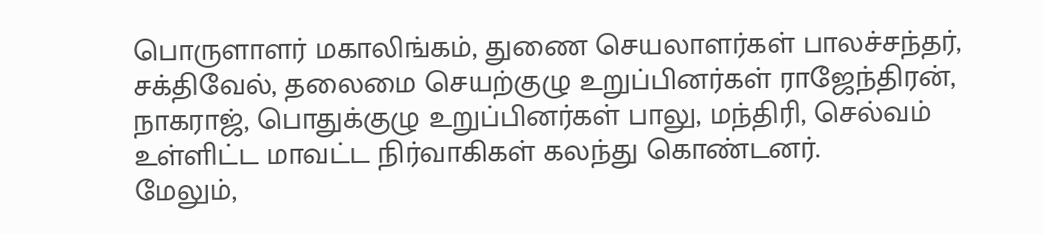பொருளாளர் மகாலிங்கம், துணை செயலாளர்கள் பாலச்சந்தர், சக்திவேல், தலைமை செயற்குழு உறுப்பினர்கள் ராஜேந்திரன், நாகராஜ், பொதுக்குழு உறுப்பினர்கள் பாலு, மந்திரி, செல்வம் உள்ளிட்ட மாவட்ட நிர்வாகிகள் கலந்து கொண்டனர்.
மேலும்,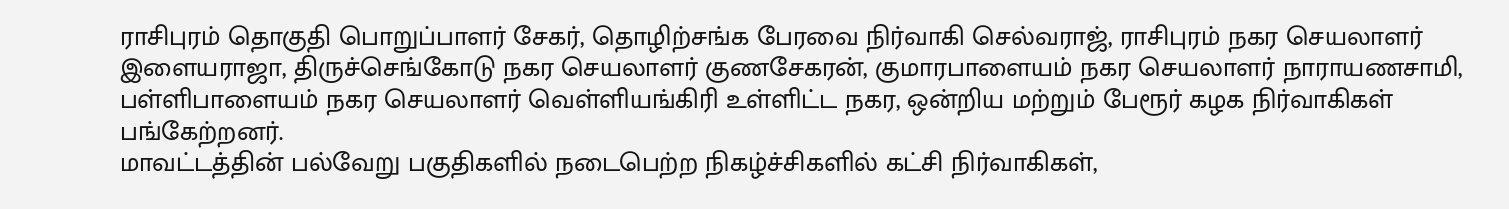ராசிபுரம் தொகுதி பொறுப்பாளர் சேகர், தொழிற்சங்க பேரவை நிர்வாகி செல்வராஜ், ராசிபுரம் நகர செயலாளர் இளையராஜா, திருச்செங்கோடு நகர செயலாளர் குணசேகரன், குமாரபாளையம் நகர செயலாளர் நாராயணசாமி, பள்ளிபாளையம் நகர செயலாளர் வெள்ளியங்கிரி உள்ளிட்ட நகர, ஒன்றிய மற்றும் பேரூர் கழக நிர்வாகிகள் பங்கேற்றனர்.
மாவட்டத்தின் பல்வேறு பகுதிகளில் நடைபெற்ற நிகழ்ச்சிகளில் கட்சி நிர்வாகிகள்,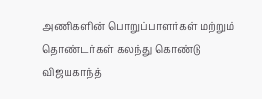அணிகளின் பொறுப்பாளர்கள் மற்றும் தொண்டர்கள் கலந்து கொண்டு விஜயகாந்த்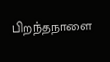பிறந்தநாளை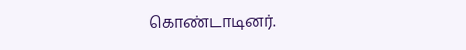கொண்டாடினர்.